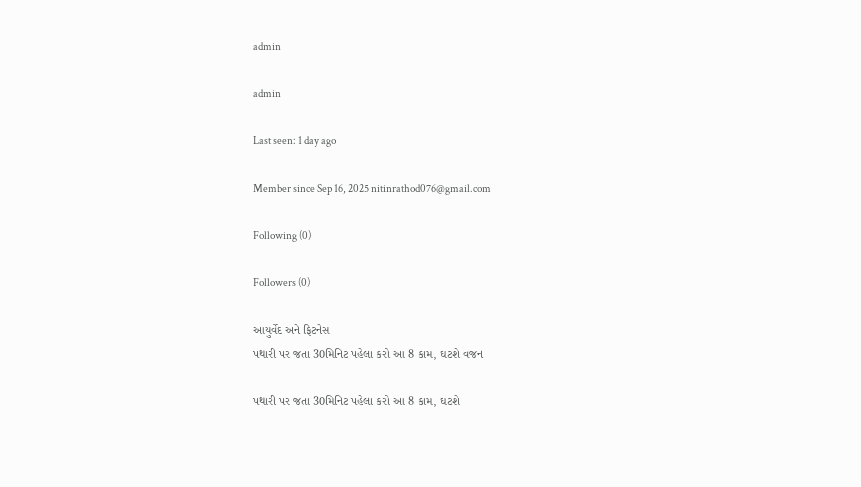admin

admin

Last seen: 1 day ago

Member since Sep 16, 2025 nitinrathod076@gmail.com

Following (0)

Followers (0)

આયુર્વેદ અને ફિટનેસ
પથારી પર જતા 30મિનિટ પહેલા કરો આ 8 કામ, ઘટશે વજન

પથારી પર જતા 30મિનિટ પહેલા કરો આ 8 કામ, ઘટશે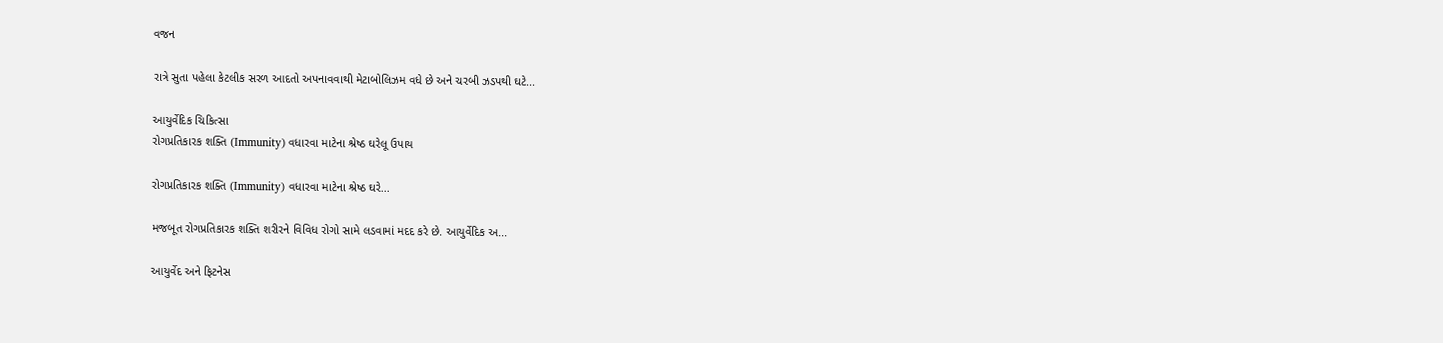વજન

રાત્રે સુતા પહેલા કેટલીક સરળ આદતો અપનાવવાથી મેટાબોલિઝમ વધે છે અને ચરબી ઝડપથી ઘટે...

આયુર્વેદિક ચિકિત્સા
રોગપ્રતિકારક શક્તિ (Immunity) વધારવા માટેના શ્રેષ્ઠ ઘરેલૂ ઉપાય

રોગપ્રતિકારક શક્તિ (Immunity) વધારવા માટેના શ્રેષ્ઠ ઘરે...

મજબૂત રોગપ્રતિકારક શક્તિ શરીરને વિવિધ રોગો સામે લડવામાં મદદ કરે છે. આયુર્વેદિક અ...

આયુર્વેદ અને ફિટનેસ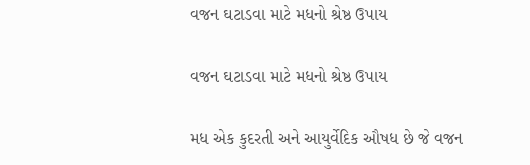વજન ઘટાડવા માટે મધનો શ્રેષ્ઠ ઉપાય

વજન ઘટાડવા માટે મધનો શ્રેષ્ઠ ઉપાય

મધ એક કુદરતી અને આયુર્વેદિક ઔષધ છે જે વજન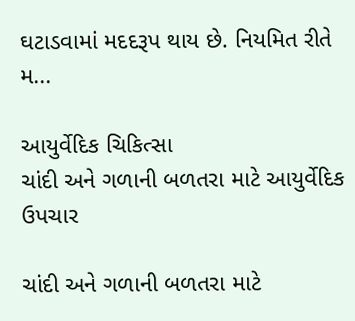ઘટાડવામાં મદદરૂપ થાય છે. નિયમિત રીતે મ...

આયુર્વેદિક ચિકિત્સા
ચાંદી અને ગળાની બળતરા માટે આયુર્વેદિક ઉપચાર

ચાંદી અને ગળાની બળતરા માટે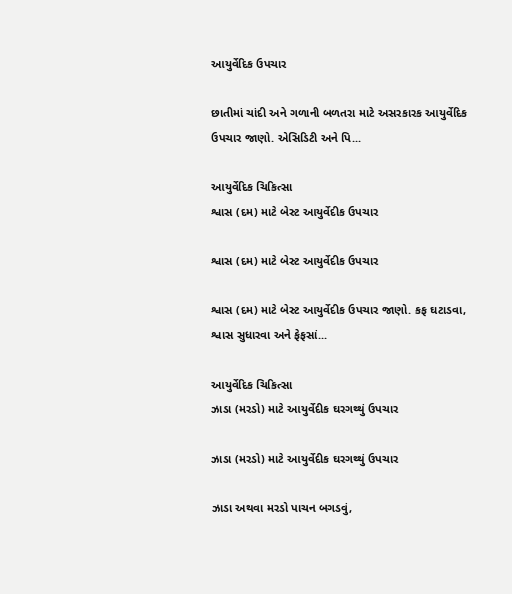આયુર્વેદિક ઉપચાર

છાતીમાં ચાંદી અને ગળાની બળતરા માટે અસરકારક આયુર્વેદિક ઉપચાર જાણો. એસિડિટી અને પિ...

આયુર્વેદિક ચિકિત્સા
શ્વાસ (દમ) માટે બેસ્ટ આયુર્વેદીક ઉપચાર

શ્વાસ (દમ) માટે બેસ્ટ આયુર્વેદીક ઉપચાર

શ્વાસ (દમ) માટે બેસ્ટ આયુર્વેદીક ઉપચાર જાણો. કફ ઘટાડવા, શ્વાસ સુધારવા અને ફેફસાં...

આયુર્વેદિક ચિકિત્સા
ઝાડા (મરડો) માટે આયુર્વેદીક ઘરગથ્થું ઉપચાર

ઝાડા (મરડો) માટે આયુર્વેદીક ઘરગથ્થું ઉપચાર

ઝાડા અથવા મરડો પાચન બગડવું,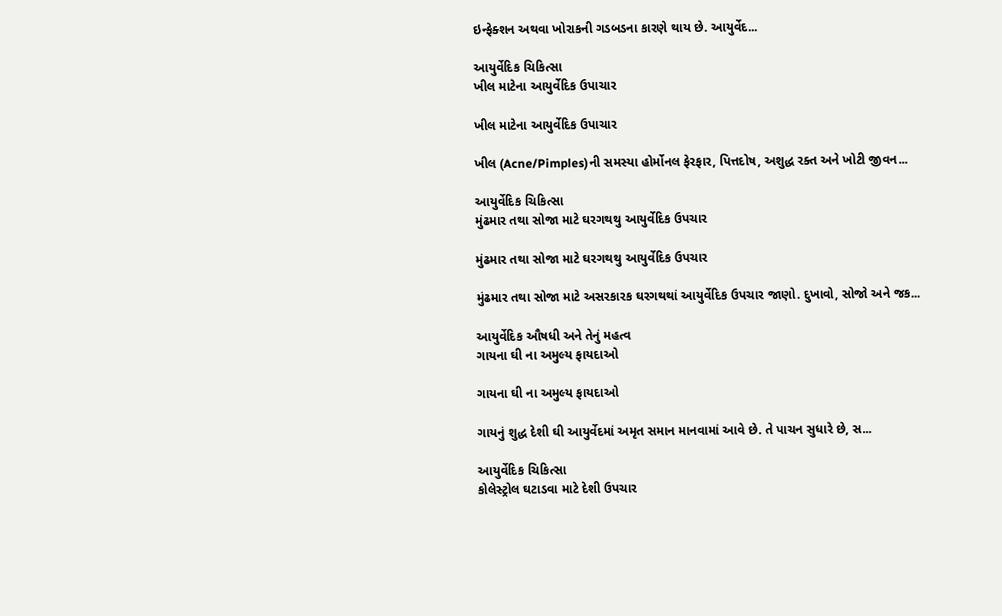ઇન્ફેક્શન અથવા ખોરાકની ગડબડના કારણે થાય છે. આયુર્વેદ...

આયુર્વેદિક ચિકિત્સા
ખીલ માટેના આયુર્વેદિક ઉપાચાર

ખીલ માટેના આયુર્વેદિક ઉપાચાર

ખીલ (Acne/Pimples)ની સમસ્યા હોર્મોનલ ફેરફાર, પિત્તદોષ, અશુદ્ધ રક્ત અને ખોટી જીવન...

આયુર્વેદિક ચિકિત્સા
મુંઢમાર તથા સોજા માટે ઘરગથથુ આયુર્વેદિક ઉપચાર

મુંઢમાર તથા સોજા માટે ઘરગથથુ આયુર્વેદિક ઉપચાર

મુંઢમાર તથા સોજા માટે અસરકારક ઘરગથથાં આયુર્વેદિક ઉપચાર જાણો. દુખાવો, સોજો અને જક...

આયુર્વેદિક ઔષધી અને તેનું મહત્વ
ગાયના ઘી ના અમુલ્ય ફાયદાઓ

ગાયના ઘી ના અમુલ્ય ફાયદાઓ

ગાયનું શુદ્ધ દેશી ઘી આયુર્વેદમાં અમૃત સમાન માનવામાં આવે છે. તે પાચન સુધારે છે, સ...

આયુર્વેદિક ચિકિત્સા
કોલેસ્ટ્રોલ ઘટાડવા માટે દેશી ઉપચાર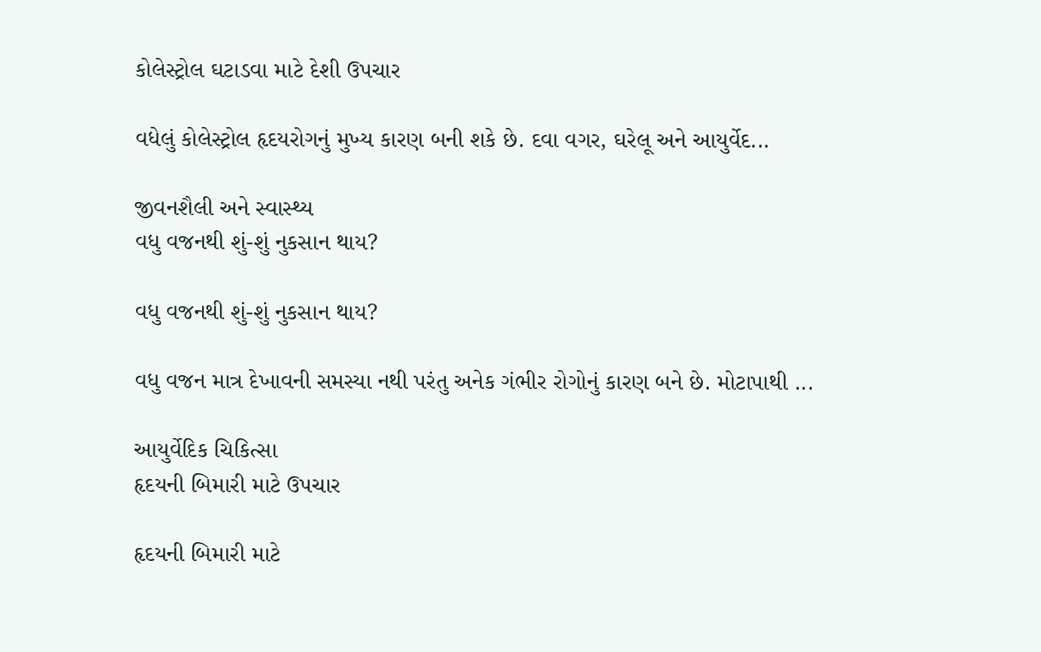કોલેસ્ટ્રોલ ઘટાડવા માટે દેશી ઉપચાર

વધેલું કોલેસ્ટ્રોલ હૃદયરોગનું મુખ્ય કારણ બની શકે છે. દવા વગર, ઘરેલૂ અને આયુર્વેદ...

જીવનશૈલી અને સ્વાસ્થ્ય
વધુ વજનથી શું-શું નુકસાન થાય?

વધુ વજનથી શું-શું નુકસાન થાય?

વધુ વજન માત્ર દેખાવની સમસ્યા નથી પરંતુ અનેક ગંભીર રોગોનું કારણ બને છે. મોટાપાથી ...

આયુર્વેદિક ચિકિત્સા
હૃદયની બિમારી માટે ઉપચાર

હૃદયની બિમારી માટે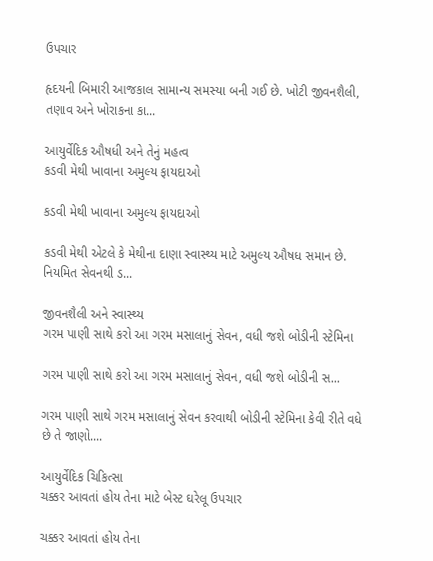ઉપચાર

હૃદયની બિમારી આજકાલ સામાન્ય સમસ્યા બની ગઈ છે. ખોટી જીવનશૈલી, તણાવ અને ખોરાકના કા...

આયુર્વેદિક ઔષધી અને તેનું મહત્વ
કડવી મેથી ખાવાના અમુલ્ય ફાયદાઓ

કડવી મેથી ખાવાના અમુલ્ય ફાયદાઓ

કડવી મેથી એટલે કે મેથીના દાણા સ્વાસ્થ્ય માટે અમુલ્ય ઔષધ સમાન છે. નિયમિત સેવનથી ડ...

જીવનશૈલી અને સ્વાસ્થ્ય
ગરમ પાણી સાથે કરો આ ગરમ મસાલાનું સેવન, વધી જશે બોડીની સ્ટેમિના

ગરમ પાણી સાથે કરો આ ગરમ મસાલાનું સેવન, વધી જશે બોડીની સ...

ગરમ પાણી સાથે ગરમ મસાલાનું સેવન કરવાથી બોડીની સ્ટેમિના કેવી રીતે વધે છે તે જાણો....

આયુર્વેદિક ચિકિત્સા
ચક્કર આવતાં હોય તેના માટે બેસ્ટ ઘરેલૂ ઉપચાર

ચક્કર આવતાં હોય તેના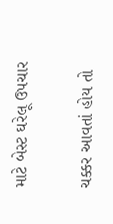માટે બેસ્ટ ઘરેલૂ ઉપચાર

ચક્કર આવતાં હોય તો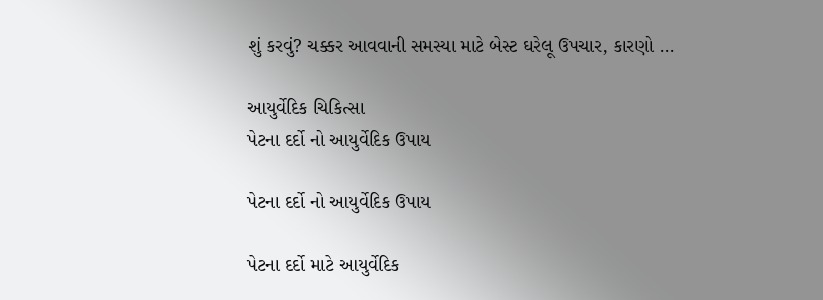શું કરવું? ચક્કર આવવાની સમસ્યા માટે બેસ્ટ ઘરેલૂ ઉપચાર, કારણો ...

આયુર્વેદિક ચિકિત્સા
પેટના દર્દો નો આયુર્વેદિક ઉપાય

પેટના દર્દો નો આયુર્વેદિક ઉપાય

પેટના દર્દો માટે આયુર્વેદિક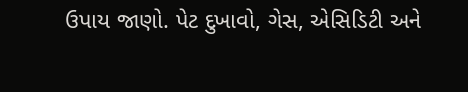ઉપાય જાણો. પેટ દુખાવો, ગેસ, એસિડિટી અને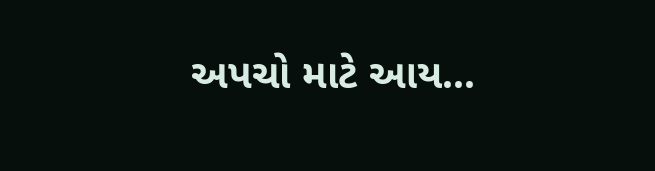અપચો માટે આય...